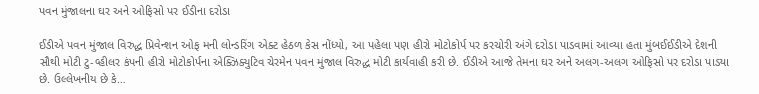પવન મુંજાલના ઘર અને ઓફિસો પર ઈડીના દરોડા

ઈડીએ પવન મુંજાલ વિરુદ્ધ પ્રિવેન્શન ઓફ મની લોન્ડરિંગ એક્ટ હેઠળ કેસ નોંધ્યો, આ પહેલા પણ હીરો મોટોકોર્પ પર કરચોરી અંગે દરોડા પાડવામાં આવ્યા હતા મુંબઈઈડીએ દેશની સૌથી મોટી ટુ-વ્હીલર કંપની હીરો મોટોકોર્પના એક્ઝિક્યુટિવ ચેરમેન પવન મુંજાલ વિરુદ્ધ મોટી કાર્યવાહી કરી છે. ઈડીએ આજે તેમના ઘર અને અલગ-અલગ ઓફિસો પર દરોડા પાડ્યા છે. ઉલ્લેખનીય છે કે…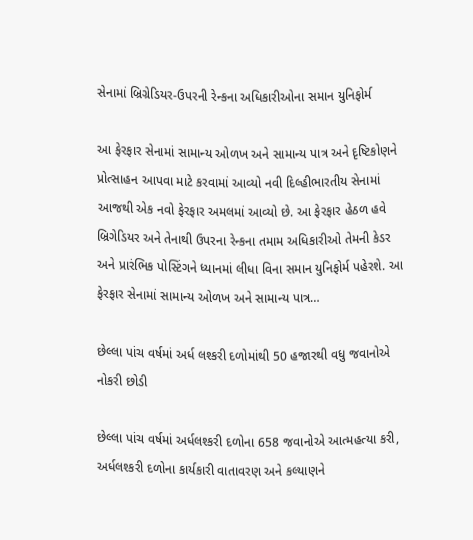સેનામાં બ્રિગ્રેડિયર-ઉપરની રેન્કના અધિકારીઓના સમાન યુનિફોર્મ

આ ફેરફાર સેનામાં સામાન્ય ઓળખ અને સામાન્ય પાત્ર અને દૃષ્ટિકોણને પ્રોત્સાહન આપવા માટે કરવામાં આવ્યો નવી દિલ્હીભારતીય સેનામાં આજથી એક નવો ફેરફાર અમલમાં આવ્યો છે. આ ફેરફાર હેઠળ હવે બ્રિગેડિયર અને તેનાથી ઉપરના રેન્કના તમામ અધિકારીઓ તેમની કેડર અને પ્રારંભિક પોસ્ટિંગને ધ્યાનમાં લીધા વિના સમાન યુનિફોર્મ પહેરશે. આ ફેરફાર સેનામાં સામાન્ય ઓળખ અને સામાન્ય પાત્ર…

છેલ્લા પાંચ વર્ષમાં અર્ધ લશ્કરી દળોમાંથી 50 હજારથી વધુ જવાનોએ નોકરી છોડી

છેલ્લા પાંચ વર્ષમાં અર્ધલશ્કરી દળોના 658 જવાનોએ આત્મહત્યા કરી, અર્ધલશ્કરી દળોના કાર્યકારી વાતાવરણ અને કલ્યાણને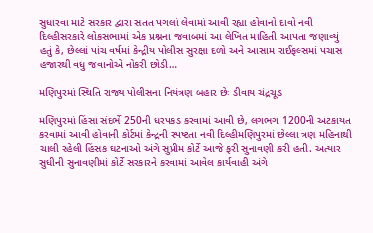સુધારવા માટે સરકાર દ્વારા સતત પગલાં લેવામાં આવી રહ્યા હોવાનો દાવો નવી દિલ્હીસરકારે લોકસભામાં એક પ્રશ્નના જવાબમાં આ લેખિત માહિતી આપતા જણાવ્યું હતું કે, છેલ્લાં પાંચ વર્ષમાં કેન્દ્રીય પોલીસ સુરક્ષા દળો અને આસામ રાઈફલ્સમાં પચાસ હજારથી વધુ જવાનોએ નોકરી છોડી…

મણિપુરમાં સ્થિતિ રાજ્ય પોલીસના નિયંત્રણ બહાર છેઃ ડીવાય ચંદ્રચૂડ

મણિપુરમાં હિંસા સંદર્ભે 250ની ધરપકડ કરવામાં આવી છે, લગભગ 1200ની અટકાયત કરવામાં આવી હોવાની કોર્ટમાં કેન્દ્રની સ્પષ્ટતા નવી દિલ્હીમણિપુરમાં છેલ્લા ત્રણ મહિનાથી ચાલી રહેલી હિંસક ઘટનાઓ અંગે સુપ્રીમ કોર્ટે આજે ફરી સુનાવણી કરી હતી. અત્યાર સુધીની સુનાવણીમાં કોર્ટે સરકારને કરવામાં આવેલ કાર્યવાહી અંગે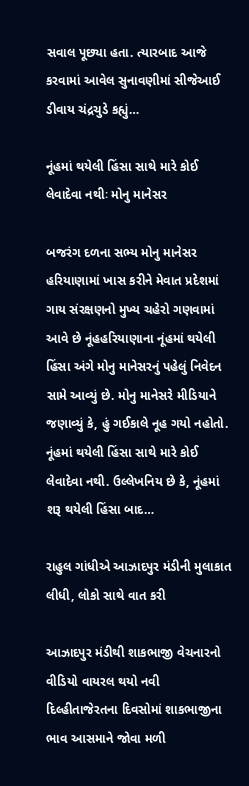સવાલ પૂછ્યા હતા. ત્યારબાદ આજે કરવામાં આવેલ સુનાવણીમાં સીજેઆઈ ડીવાય ચંદ્રચુડે કહ્યું…

નૂંહમાં થયેલી હિંસા સાથે મારે કોઈ લેવાદેવા નથીઃ મોનુ માનેસર

બજરંગ દળના સભ્ય મોનુ માનેસર હરિયાણામાં ખાસ કરીને મેવાત પ્રદેશમાં ગાય સંરક્ષણનો મુખ્ય ચહેરો ગણવામાં આવે છે નૂંહહરિયાણાના નૂંહમાં થયેલી હિંસા અંગે મોનુ માનેસરનું પહેલું નિવેદન સામે આવ્યું છે. મોનુ માનેસરે મીડિયાને જણાવ્યું કે, હું ગઈકાલે નૂહ ગયો નહોતો. નૂંહમાં થયેલી હિંસા સાથે મારે કોઈ લેવાદેવા નથી. ઉલ્લેખનિય છે કે, નૂંહમાં શરૂ થયેલી હિંસા બાદ…

રાહુલ ગાંધીએ આઝાદપુર મંડીની મુલાકાત લીધી, લોકો સાથે વાત કરી

આઝાદપુર મંડીથી શાકભાજી વેચનારનો વીડિયો વાયરલ થયો નવી દિલ્હીતાજેરતના દિવસોમાં શાકભાજીના ભાવ આસમાને જોવા મળી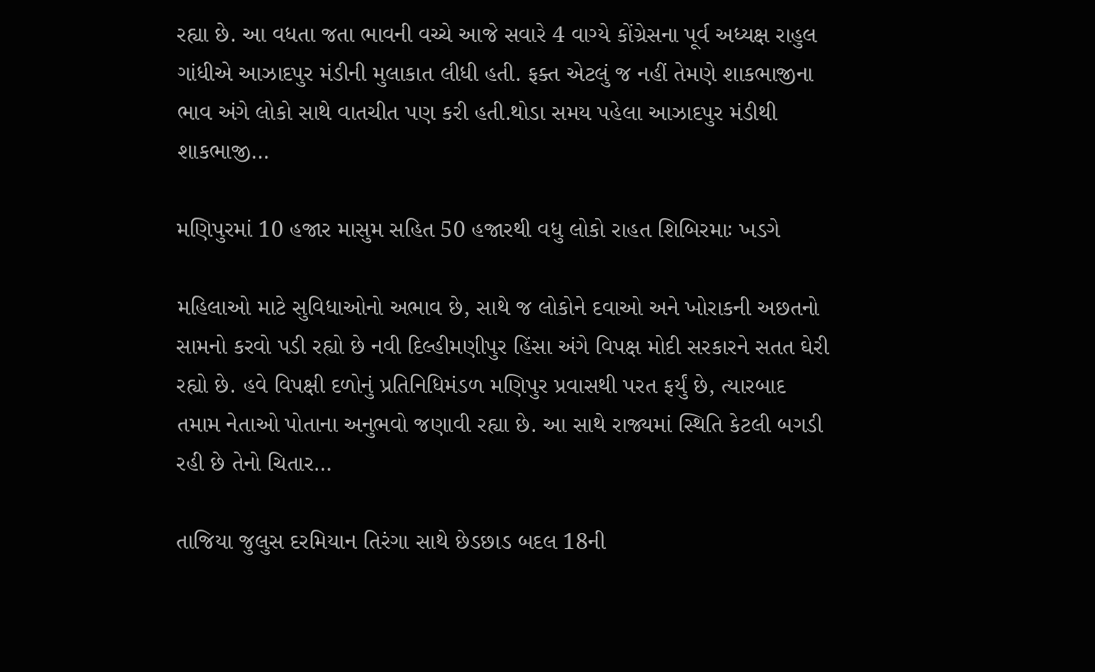રહ્યા છે. આ વધતા જતા ભાવની વચ્ચે આજે સવારે 4 વાગ્યે કોંગ્રેસના પૂર્વ અધ્યક્ષ રાહુલ ગાંધીએ આઝાદપુર મંડીની મુલાકાત લીધી હતી. ફક્ત એટલું જ નહીં તેમણે શાકભાજીના ભાવ અંગે લોકો સાથે વાતચીત પણ કરી હતી.થોડા સમય પહેલા આઝાદપુર મંડીથી શાકભાજી…

મણિપુરમાં 10 હજાર માસુમ સહિત 50 હજારથી વધુ લોકો રાહત શિબિરમાઃ ખડગે

મહિલાઓ માટે સુવિધાઓનો અભાવ છે, સાથે જ લોકોને દવાઓ અને ખોરાકની અછતનો સામનો કરવો પડી રહ્યો છે નવી દિલ્હીમણીપુર હિંસા અંગે વિપક્ષ મોદી સરકારને સતત ઘેરી રહ્યો છે. હવે વિપક્ષી દળોનું પ્રતિનિધિમંડળ મણિપુર પ્રવાસથી પરત ફર્યું છે, ત્યારબાદ તમામ નેતાઓ પોતાના અનુભવો જણાવી રહ્યા છે. આ સાથે રાજ્યમાં સ્થિતિ કેટલી બગડી રહી છે તેનો ચિતાર…

તાજિયા જુલુસ દરમિયાન તિરંગા સાથે છેડછાડ બદલ 18ની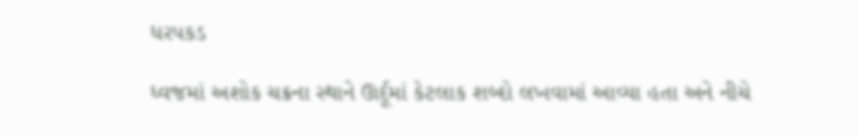ધરપકડ

ધ્વજમાં અશોક ચક્રના સ્થાને ઊર્દૂમાં કેટલાક શબ્દો લખવામાં આવ્યા હતા અને નીચે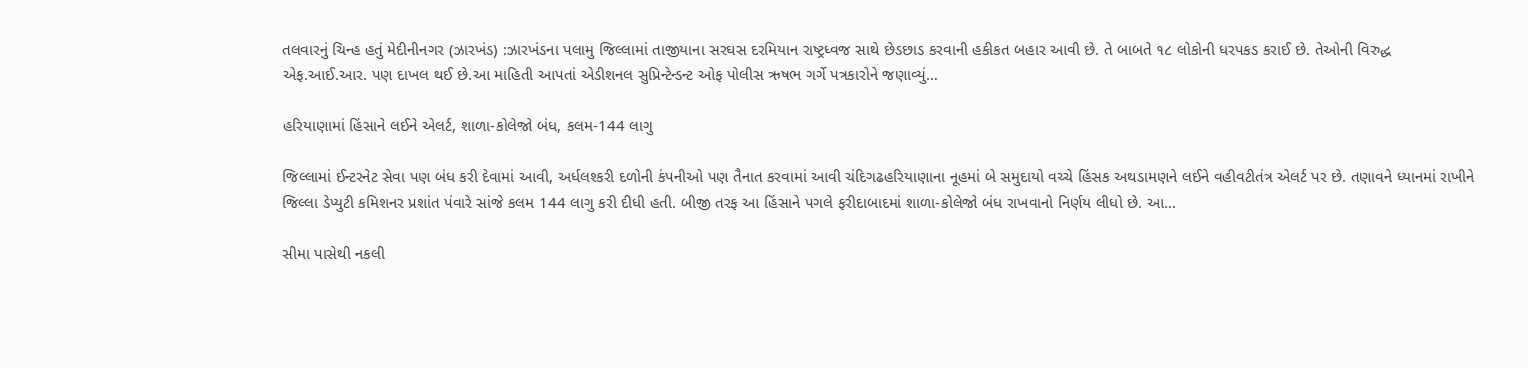તલવારનું ચિન્હ હતું મેદીનીનગર (ઝારખંડ) :ઝારખંડના પલામુ જિલ્લામાં તાજીયાના સરઘસ દરમિયાન રાષ્ટ્રધ્વજ સાથે છેડછાડ કરવાની હકીકત બહાર આવી છે. તે બાબતે ૧૮ લોકોની ધરપકડ કરાઈ છે. તેઓની વિરુદ્ધ એફ.આઈ.આર. પણ દાખલ થઈ છે.આ માહિતી આપતાં એડીશનલ સુપ્રિન્ટેન્ડન્ટ ઓફ પોલીસ ઋષભ ગર્ગે પત્રકારોને જણાવ્યું…

હરિયાણામાં હિંસાને લઈને એલર્ટ, શાળા-કોલેજો બંધ, કલમ-144 લાગુ

જિલ્લામાં ઈન્ટરનેટ સેવા પણ બંધ કરી દેવામાં આવી, અર્ધલશ્કરી દળોની કંપનીઓ પણ તૈનાત કરવામાં આવી ચંદિગઢહરિયાણાના નૂહમાં બે સમુદાયો વચ્ચે હિંસક અથડામણને લઈને વહીવટીતંત્ર એલર્ટ પર છે. તણાવને ધ્યાનમાં રાખીને જિલ્લા ડેપ્યુટી કમિશનર પ્રશાંત પંવારે સાંજે કલમ 144 લાગુ કરી દીધી હતી. બીજી તરફ આ હિંસાને પગલે ફરીદાબાદમાં શાળા-કોલેજો બંધ રાખવાનો નિર્ણય લીધો છે. આ…

સીમા પાસેથી નકલી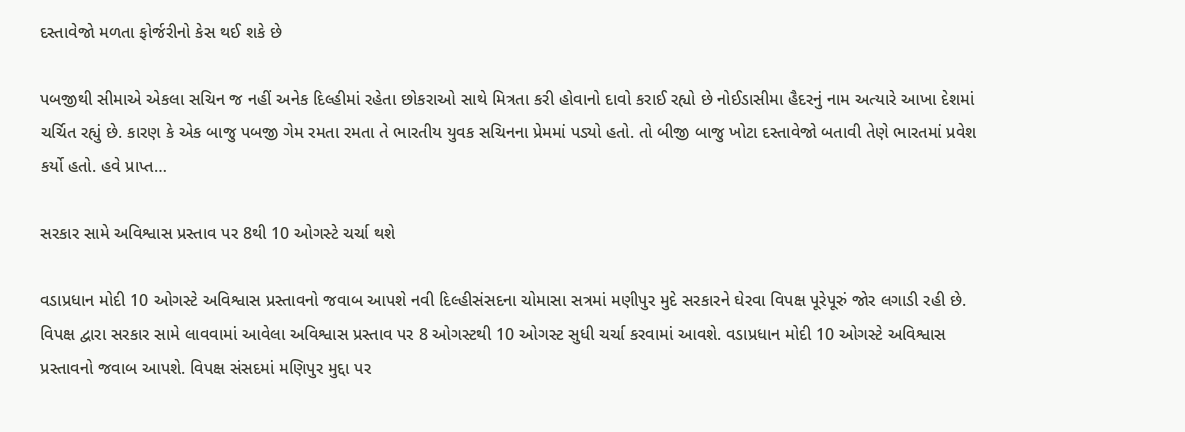દસ્તાવેજો મળતા ફોર્જરીનો કેસ થઈ શકે છે

પબજીથી સીમાએ એકલા સચિન જ નહીં અનેક દિલ્હીમાં રહેતા છોકરાઓ સાથે મિત્રતા કરી હોવાનો દાવો કરાઈ રહ્યો છે નોઈડાસીમા હૈદરનું નામ અત્યારે આખા દેશમાં ચર્ચિત રહ્યું છે. કારણ કે એક બાજુ પબજી ગેમ રમતા રમતા તે ભારતીય યુવક સચિનના પ્રેમમાં પડ્યો હતો. તો બીજી બાજુ ખોટા દસ્તાવેજો બતાવી તેણે ભારતમાં પ્રવેશ કર્યો હતો. હવે પ્રાપ્ત…

સરકાર સામે અવિશ્વાસ પ્રસ્તાવ પર 8થી 10 ઓગસ્ટે ચર્ચા થશે

વડાપ્રધાન મોદી 10 ઓગસ્ટે અવિશ્વાસ પ્રસ્તાવનો જવાબ આપશે નવી દિલ્હીસંસદના ચોમાસા સત્રમાં મણીપુર મુદે સરકારને ઘેરવા વિપક્ષ પૂરેપૂરું જોર લગાડી રહી છે. વિપક્ષ દ્વારા સરકાર સામે લાવવામાં આવેલા અવિશ્વાસ પ્રસ્તાવ પર 8 ઓગસ્ટથી 10 ઓગસ્ટ સુધી ચર્ચા કરવામાં આવશે. વડાપ્રધાન મોદી 10 ઓગસ્ટે અવિશ્વાસ પ્રસ્તાવનો જવાબ આપશે. વિપક્ષ સંસદમાં મણિપુર મુદ્દા પર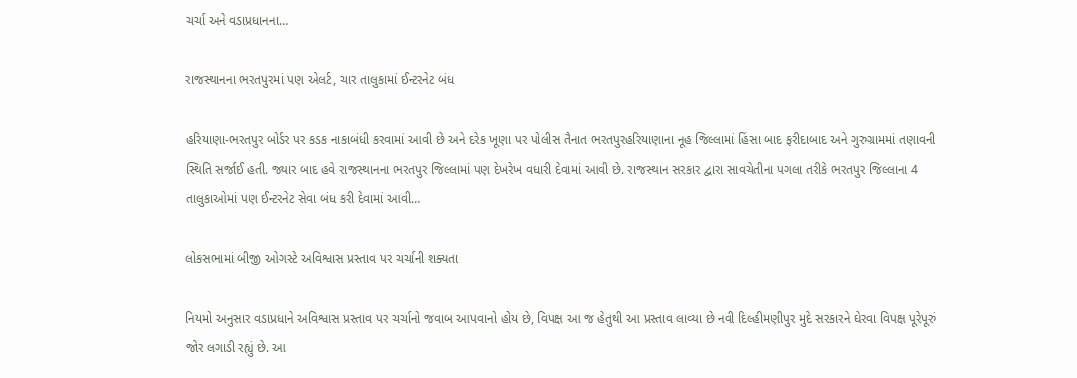ચર્ચા અને વડાપ્રધાનના…

રાજસ્થાનના ભરતપુરમાં પણ એલર્ટ, ચાર તાલુકામાં ઈન્ટરનેટ બંધ

હરિયાણા-ભરતપુર બોર્ડર પર કડક નાકાબંધી કરવામાં આવી છે અને દરેક ખૂણા પર પોલીસ તૈનાત ભરતપુરહરિયાણાના નૂહ જિલ્લામાં હિંસા બાદ ફરીદાબાદ અને ગુરુગ્રામમાં તણાવની સ્થિતિ સર્જાઈ હતી. જ્યાર બાદ હવે રાજસ્થાનના ભરતપુર જિલ્લામાં પણ દેખરેખ વધારી દેવામાં આવી છે. રાજસ્થાન સરકાર દ્વારા સાવચેતીના પગલા તરીકે ભરતપુર જિલ્લાના 4 તાલુકાઓમાં પણ ઈન્ટરનેટ સેવા બંધ કરી દેવામાં આવી…

લોકસભામાં બીજી ઓગસ્ટે અવિશ્વાસ પ્રસ્તાવ પર ચર્ચાની શક્યતા

નિયમો અનુસાર વડાપ્રધાને અવિશ્વાસ પ્રસ્તાવ પર ચર્ચાનો જવાબ આપવાનો હોય છે, વિપક્ષ આ જ હેતુથી આ પ્રસ્તાવ લાવ્યા છે નવી દિલ્હીમણીપુર મુદે સરકારને ઘેરવા વિપક્ષ પૂરેપૂરું જોર લગાડી રહ્યું છે. આ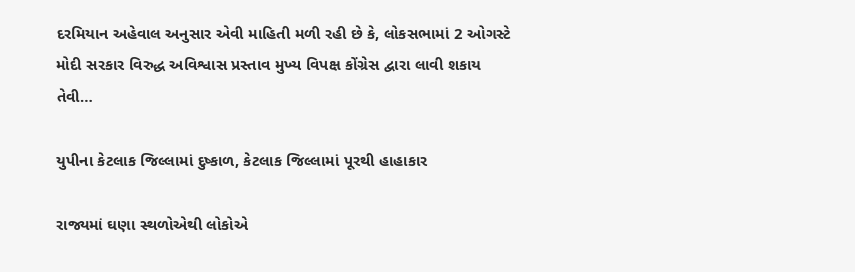દરમિયાન અહેવાલ અનુસાર એવી માહિતી મળી રહી છે કે, લોકસભામાં 2 ઓગસ્ટે મોદી સરકાર વિરુદ્ધ અવિશ્વાસ પ્રસ્તાવ મુખ્ય વિપક્ષ કોંગ્રેસ દ્વારા લાવી શકાય તેવી…

યુપીના કેટલાક જિલ્લામાં દુષ્કાળ, કેટલાક જિલ્લામાં પૂરથી હાહાકાર

રાજ્યમાં ઘણા સ્થળોએથી લોકોએ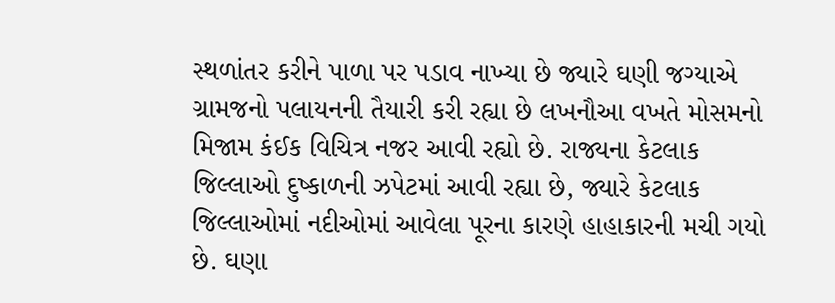સ્થળાંતર કરીને પાળા પર પડાવ નાખ્યા છે જ્યારે ઘણી જગ્યાએ ગ્રામજનો પલાયનની તૈયારી કરી રહ્યા છે લખનૌઆ વખતે મોસમનો મિજામ કંઈક વિચિત્ર નજર આવી રહ્યો છે. રાજ્યના કેટલાક જિલ્લાઓ દુષ્કાળની ઝપેટમાં આવી રહ્યા છે, જ્યારે કેટલાક જિલ્લાઓમાં નદીઓમાં આવેલા પૂરના કારણે હાહાકારની મચી ગયો છે. ઘણા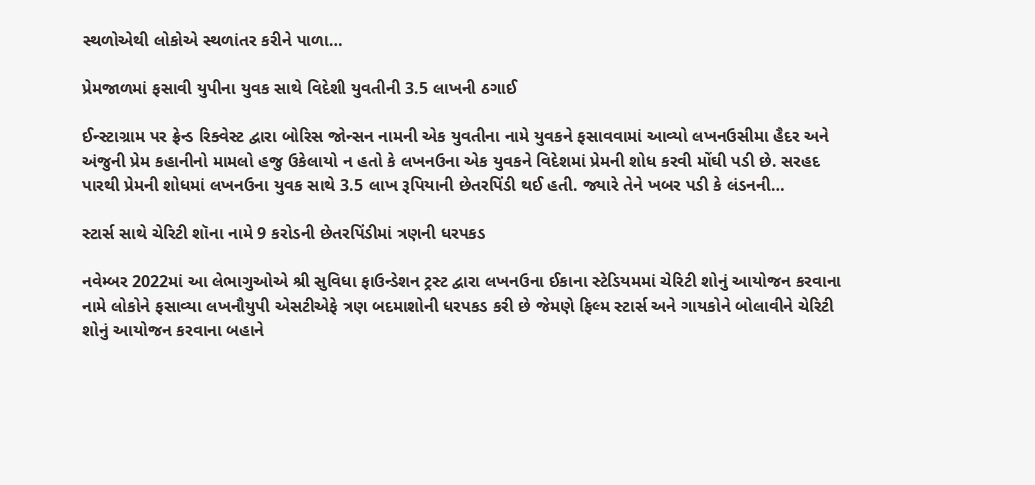સ્થળોએથી લોકોએ સ્થળાંતર કરીને પાળા…

પ્રેમજાળમાં ફસાવી યુપીના યુવક સાથે વિદેશી યુવતીની 3.5 લાખની ઠગાઈ

ઈન્સ્ટાગ્રામ પર ફ્રેન્ડ રિક્વેસ્ટ દ્વારા બોરિસ જોન્સન નામની એક યુવતીના નામે યુવકને ફસાવવામાં આવ્યો લખનઉસીમા હૈદર અને અંજુની પ્રેમ કહાનીનો મામલો હજુ ઉકેલાયો ન હતો કે લખનઉના એક યુવકને વિદેશમાં પ્રેમની શોધ કરવી મોંઘી પડી છે. સરહદ પારથી પ્રેમની શોધમાં લખનઉના યુવક સાથે 3.5 લાખ રૂપિયાની છેતરપિંડી થઈ હતી. જ્યારે તેને ખબર પડી કે લંડનની…

સ્ટાર્સ સાથે ચેરિટી શૉના નામે 9 કરોડની છેતરપિંડીમાં ત્રણની ધરપકડ

નવેમ્બર 2022માં આ લેભાગુઓએ શ્રી સુવિધા ફાઉન્ડેશન ટ્રસ્ટ દ્વારા લખનઉના ઈકાના સ્ટેડિયમમાં ચેરિટી શોનું આયોજન કરવાના નામે લોકોને ફસાવ્યા લખનૌયુપી એસટીએફે ત્રણ બદમાશોની ધરપકડ કરી છે જેમણે ફિલ્મ સ્ટાર્સ અને ગાયકોને બોલાવીને ચેરિટી શોનું આયોજન કરવાના બહાને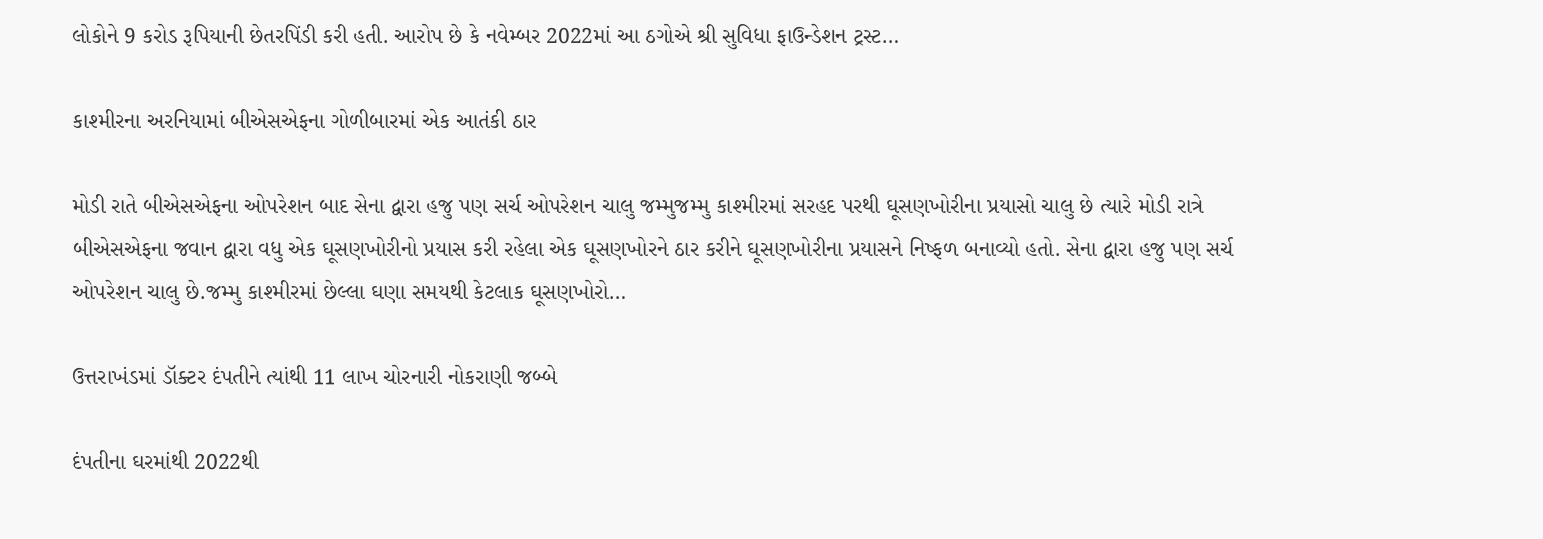લોકોને 9 કરોડ રૂપિયાની છેતરપિંડી કરી હતી. આરોપ છે કે નવેમ્બર 2022માં આ ઠગોએ શ્રી સુવિધા ફાઉન્ડેશન ટ્રસ્ટ…

કાશ્મીરના અરનિયામાં બીએસએફના ગોળીબારમાં એક આતંકી ઠાર

મોડી રાતે બીએસએફના ઓપરેશન બાદ સેના દ્વારા હજુ પણ સર્ચ ઓપરેશન ચાલુ જમ્મુજમ્મુ કાશ્મીરમાં સરહદ પરથી ઘૂસણખોરીના પ્રયાસો ચાલુ છે ત્યારે મોડી રાત્રે બીએસએફના જવાન દ્વારા વધુ એક ઘૂસણખોરીનો પ્રયાસ કરી રહેલા એક ઘૂસણખોરને ઠાર કરીને ઘૂસણખોરીના પ્રયાસને નિષ્ફળ બનાવ્યો હતો. સેના દ્વારા હજુ પણ સર્ચ ઓપરેશન ચાલુ છે.જમ્મુ કાશ્મીરમાં છેલ્લા ઘણા સમયથી કેટલાક ઘૂસણખોરો…

ઉત્તરાખંડમાં ડૉક્ટર દંપતીને ત્યાંથી 11 લાખ ચોરનારી નોકરાણી જબ્બે

દંપતીના ઘરમાંથી 2022થી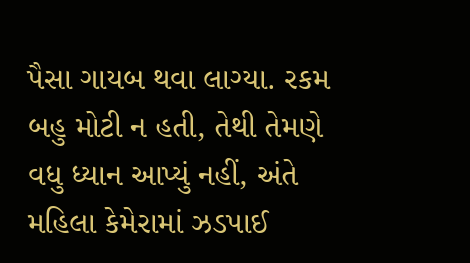પૈસા ગાયબ થવા લાગ્યા. રકમ બહુ મોટી ન હતી, તેથી તેમણે વધુ ધ્યાન આપ્યું નહીં, અંતે મહિલા કેમેરામાં ઝડપાઈ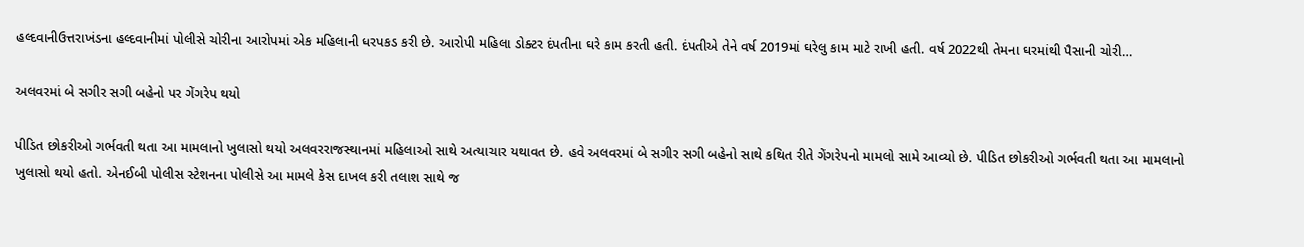હલ્દવાનીઉત્તરાખંડના હલ્દવાનીમાં પોલીસે ચોરીના આરોપમાં એક મહિલાની ધરપકડ કરી છે. આરોપી મહિલા ડોક્ટર દંપતીના ઘરે કામ કરતી હતી. દંપતીએ તેને વર્ષ 2019માં ઘરેલુ કામ માટે રાખી હતી. વર્ષ 2022થી તેમના ઘરમાંથી પૈસાની ચોરી…

અલવરમાં બે સગીર સગી બહેનો પર ગેંગરેપ થયો

પીડિત છોકરીઓ ગર્ભવતી થતા આ મામલાનો ખુલાસો થયો અલવરરાજસ્થાનમાં મહિલાઓ સાથે અત્યાચાર યથાવત છે. હવે અલવરમાં બે સગીર સગી બહેનો સાથે કથિત રીતે ગેંગરેપનો મામલો સામે આવ્યો છે. પીડિત છોકરીઓ ગર્ભવતી થતા આ મામલાનો ખુલાસો થયો હતો. એનઈબી પોલીસ સ્ટેશનના પોલીસે આ મામલે કેસ દાખલ કરી તલાશ સાથે જ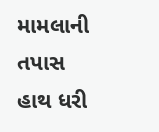મામલાની તપાસ હાથ ધરી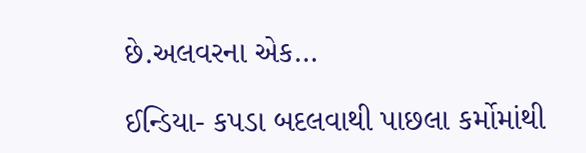છે.અલવરના એક…

ઈન્ડિયા- કપડા બદલવાથી પાછલા કર્મોમાંથી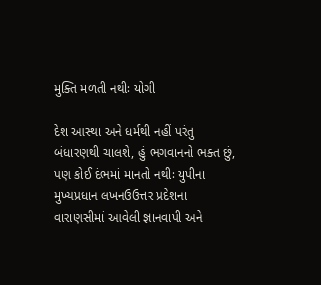મુક્તિ મળતી નથીઃ યોગી

દેશ આસ્થા અને ધર્મથી નહીં પરંતુ બંધારણથી ચાલશે, હું ભગવાનનો ભક્ત છું, પણ કોઈ દંભમાં માનતો નથીઃ યુપીના મુખ્યપ્રધાન લખનઉઉત્તર પ્રદેશના વારાણસીમાં આવેલી જ્ઞાનવાપી અને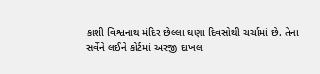કાશી વિશ્વનાથ મંદિર છેલ્લા ઘણા દિવસોથી ચર્ચામાં છે. તેના સર્વેને લઈને કોર્ટમાં અરજી દાખલ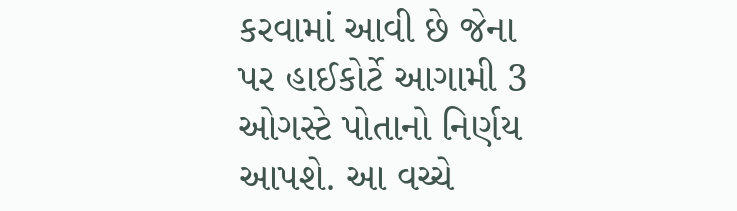કરવામાં આવી છે જેના પર હાઈકોર્ટે આગામી 3 ઓગસ્ટે પોતાનો નિર્ણય આપશે. આ વચ્ચે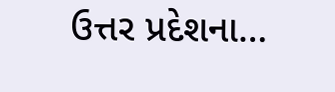ઉત્તર પ્રદેશના…